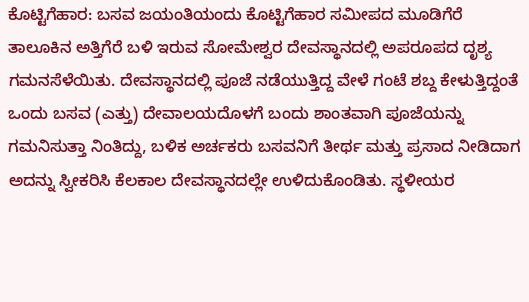ಕೊಟ್ಟಿಗೆಹಾರ: ಬಸವ ಜಯಂತಿಯಂದು ಕೊಟ್ಟಿಗೆಹಾರ ಸಮೀಪದ ಮೂಡಿಗೆರೆ ತಾಲೂಕಿನ ಅತ್ತಿಗೆರೆ ಬಳಿ ಇರುವ ಸೋಮೇಶ್ವರ ದೇವಸ್ಥಾನದಲ್ಲಿ ಅಪರೂಪದ ದೃಶ್ಯ ಗಮನಸೆಳೆಯಿತು. ದೇವಸ್ಥಾನದಲ್ಲಿ ಪೂಜೆ ನಡೆಯುತ್ತಿದ್ದ ವೇಳೆ ಗಂಟೆ ಶಬ್ದ ಕೇಳುತ್ತಿದ್ದಂತೆ ಒಂದು ಬಸವ (ಎತ್ತು) ದೇವಾಲಯದೊಳಗೆ ಬಂದು ಶಾಂತವಾಗಿ ಪೂಜೆಯನ್ನು ಗಮನಿಸುತ್ತಾ ನಿಂತಿದ್ದು, ಬಳಿಕ ಅರ್ಚಕರು ಬಸವನಿಗೆ ತೀರ್ಥ ಮತ್ತು ಪ್ರಸಾದ ನೀಡಿದಾಗ ಅದನ್ನು ಸ್ವೀಕರಿಸಿ ಕೆಲಕಾಲ ದೇವಸ್ಥಾನದಲ್ಲೇ ಉಳಿದುಕೊಂಡಿತು. ಸ್ಥಳೀಯರ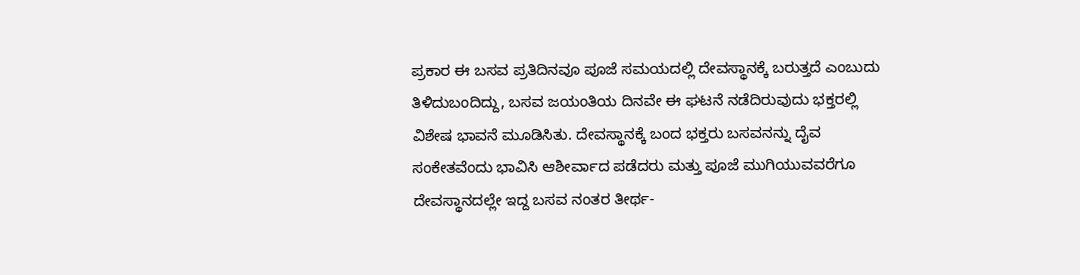ಪ್ರಕಾರ ಈ ಬಸವ ಪ್ರತಿದಿನವೂ ಪೂಜೆ ಸಮಯದಲ್ಲಿ ದೇವಸ್ಥಾನಕ್ಕೆ ಬರುತ್ತದೆ ಎಂಬುದು ತಿಳಿದುಬಂದಿದ್ದು, ಬಸವ ಜಯಂತಿಯ ದಿನವೇ ಈ ಘಟನೆ ನಡೆದಿರುವುದು ಭಕ್ತರಲ್ಲಿ ವಿಶೇಷ ಭಾವನೆ ಮೂಡಿಸಿತು. ದೇವಸ್ಥಾನಕ್ಕೆ ಬಂದ ಭಕ್ತರು ಬಸವನನ್ನು ದೈವ ಸಂಕೇತವೆಂದು ಭಾವಿಸಿ ಆಶೀರ್ವಾದ ಪಡೆದರು ಮತ್ತು ಪೂಜೆ ಮುಗಿಯುವವರೆಗೂ ದೇವಸ್ಥಾನದಲ್ಲೇ ಇದ್ದ ಬಸವ ನಂತರ ತೀರ್ಥ-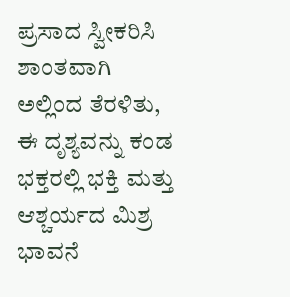ಪ್ರಸಾದ ಸ್ವೀಕರಿಸಿ ಶಾಂತವಾಗಿ ಅಲ್ಲಿಂದ ತೆರಳಿತು, ಈ ದೃಶ್ಯವನ್ನು ಕಂಡ ಭಕ್ತರಲ್ಲಿ ಭಕ್ತಿ ಮತ್ತು ಆಶ್ಚರ್ಯದ ಮಿಶ್ರ ಭಾವನೆ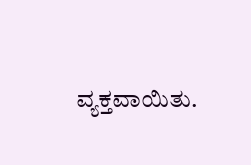ವ್ಯಕ್ತವಾಯಿತು.